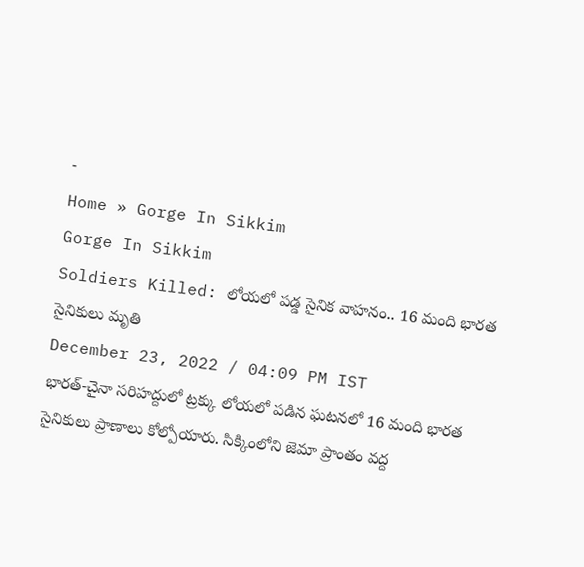-
Home » Gorge In Sikkim
Gorge In Sikkim
Soldiers Killed: లోయలో పడ్డ సైనిక వాహనం.. 16 మంది భారత సైనికులు మృతి
December 23, 2022 / 04:09 PM IST
భారత్-చైనా సరిహద్దులో ట్రక్కు లోయలో పడిన ఘటనలో 16 మంది భారత సైనికులు ప్రాణాలు కోల్పోయారు. సిక్కింలోని జెమా ప్రాంతం వద్ద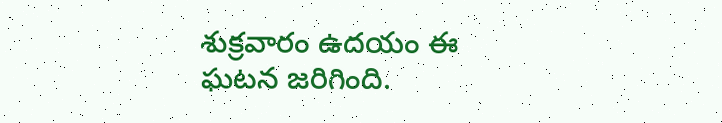శుక్రవారం ఉదయం ఈ ఘటన జరిగింది.